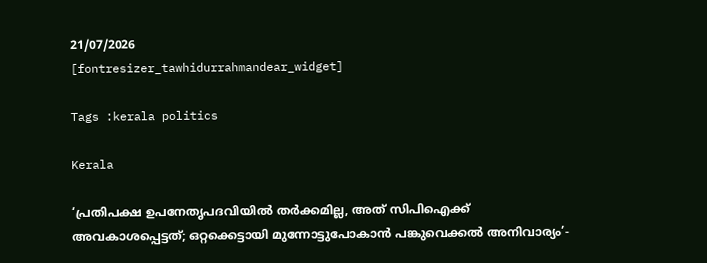21/07/2026
[fontresizer_tawhidurrahmandear_widget]

Tags :kerala politics

Kerala

‘പ്രതിപക്ഷ ഉപനേതൃപദവിയിൽ തർക്കമില്ല, അത് സിപിഐക്ക് അവകാശപ്പെട്ടത്; ഒറ്റക്കെട്ടായി മുന്നോട്ടുപോകാൻ പങ്കുവെക്കൽ അനിവാര്യം’-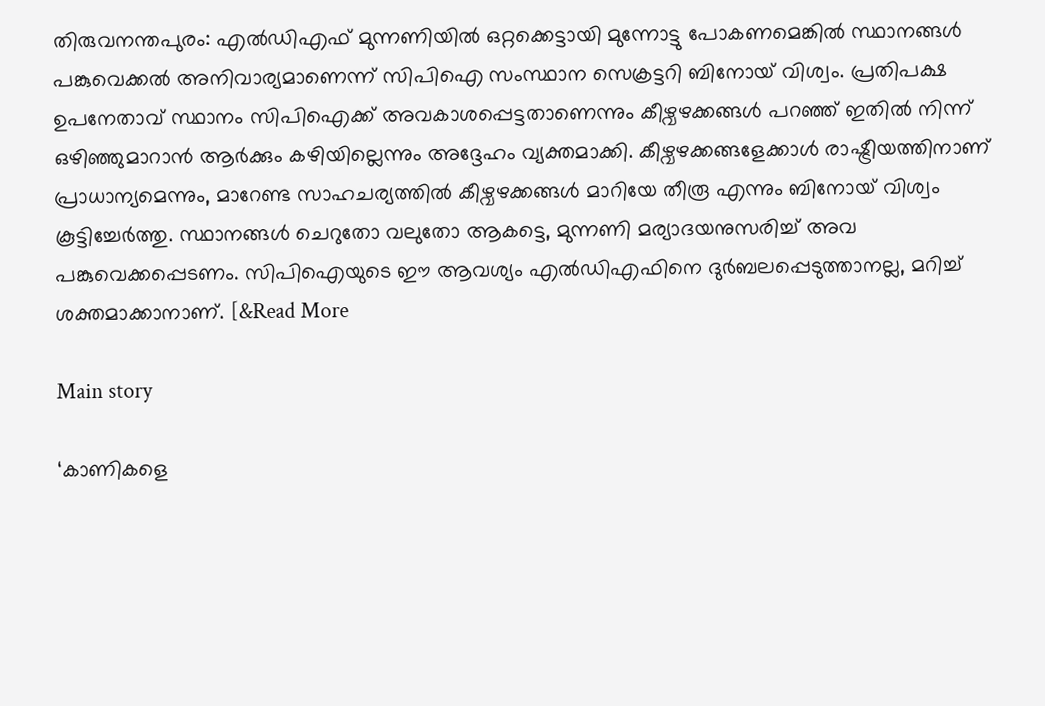തിരുവനന്തപുരം: എൽഡിഎഫ് മുന്നണിയിൽ ഒറ്റക്കെട്ടായി മുന്നോട്ടു പോകണമെങ്കിൽ സ്ഥാനങ്ങൾ പങ്കുവെക്കൽ അനിവാര്യമാണെന്ന് സിപിഐ സംസ്ഥാന സെക്രട്ടറി ബിനോയ് വിശ്വം. പ്രതിപക്ഷ ഉപനേതാവ് സ്ഥാനം സിപിഐക്ക് അവകാശപ്പെട്ടതാണെന്നും കീഴ്വഴക്കങ്ങൾ പറഞ്ഞ് ഇതിൽ നിന്ന് ഒഴിഞ്ഞുമാറാൻ ആർക്കും കഴിയില്ലെന്നും അദ്ദേഹം വ്യക്തമാക്കി. കീഴ്വഴക്കങ്ങളേക്കാൾ രാഷ്ട്രീയത്തിനാണ് പ്രാധാന്യമെന്നും, മാറേണ്ട സാഹചര്യത്തിൽ കീഴ്വഴക്കങ്ങൾ മാറിയേ തീരൂ എന്നും ബിനോയ് വിശ്വം കൂട്ടിച്ചേർത്തു. സ്ഥാനങ്ങൾ ചെറുതോ വലുതോ ആകട്ടെ, മുന്നണി മര്യാദയനുസരിച്ച് അവ പങ്കുവെക്കപ്പെടണം. സിപിഐയുടെ ഈ ആവശ്യം എൽഡിഎഫിനെ ദുർബലപ്പെടുത്താനല്ല, മറിച്ച് ശക്തമാക്കാനാണ്. [&Read More

Main story

‘കാണികളെ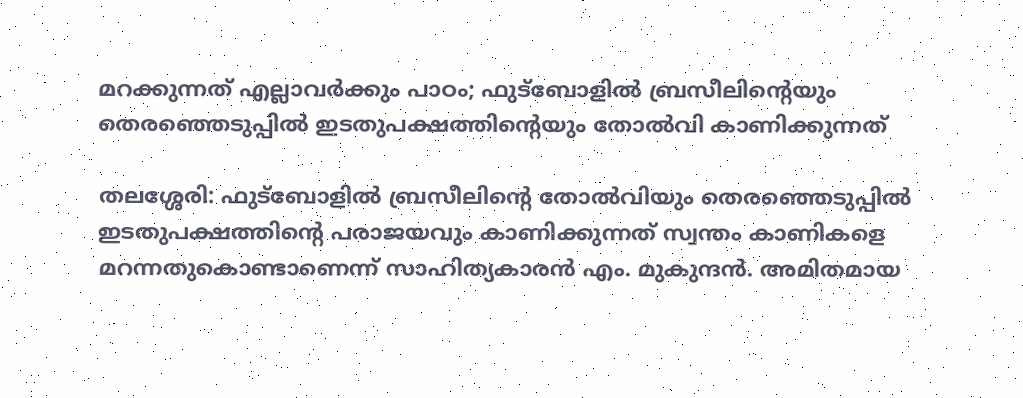മറക്കുന്നത് എല്ലാവർക്കും പാഠം; ഫുട്ബോളിൽ ബ്രസീലിന്റെയും തെരഞ്ഞെടുപ്പിൽ ഇടതുപക്ഷത്തിന്റെയും തോൽവി കാണിക്കുന്നത്

തലശ്ശേരി: ഫുട്ബോളിൽ ബ്രസീലിന്റെ തോൽവിയും തെരഞ്ഞെടുപ്പിൽ ഇടതുപക്ഷത്തിന്റെ പരാജയവും കാണിക്കുന്നത് സ്വന്തം കാണികളെ മറന്നതുകൊണ്ടാണെന്ന് സാഹിത്യകാരൻ എം. മുകുന്ദൻ. അമിതമായ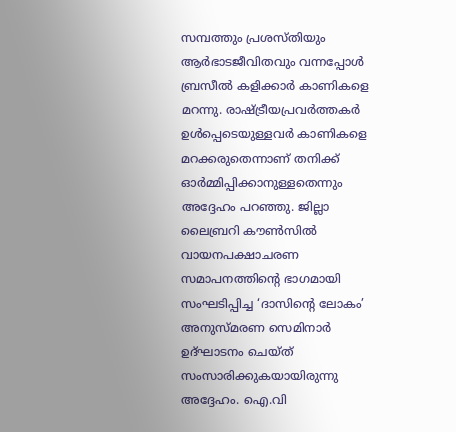സമ്പത്തും പ്രശസ്തിയും ആർഭാടജീവിതവും വന്നപ്പോൾ ബ്രസീൽ കളിക്കാർ കാണികളെ മറന്നു. രാഷ്ട്രീയപ്രവർത്തകർ ഉൾപ്പെടെയുള്ളവർ കാണികളെ മറക്കരുതെന്നാണ് തനിക്ക് ഓർമ്മിപ്പിക്കാനുള്ളതെന്നും അദ്ദേഹം പറഞ്ഞു. ജില്ലാ ലൈബ്രറി കൗൺസിൽ വായനപക്ഷാചരണ സമാപനത്തിന്റെ ഭാഗമായി സംഘടിപ്പിച്ച ‘ദാസിന്റെ ലോകം’ അനുസ്മരണ സെമിനാർ ഉദ്ഘാടനം ചെയ്ത് സംസാരിക്കുകയായിരുന്നു അദ്ദേഹം. ഐ.വി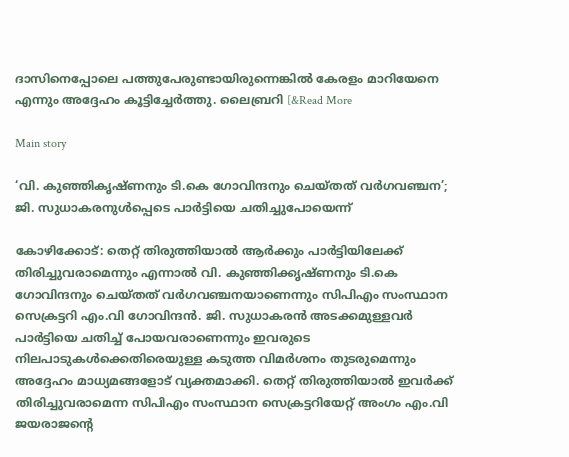ദാസിനെപ്പോലെ പത്തുപേരുണ്ടായിരുന്നെങ്കിൽ കേരളം മാറിയേനെ എന്നും അദ്ദേഹം കൂട്ടിച്ചേർത്തു. ലൈബ്രറി [&Read More

Main story

‘വി. കുഞ്ഞികൃഷ്ണനും ടി.കെ ഗോവിന്ദനും ചെയ്തത് വർഗവഞ്ചന’; ജി. സുധാകരനുൾപ്പെടെ പാർട്ടിയെ ചതിച്ചുപോയെന്ന്

കോഴിക്കോട്: തെറ്റ് തിരുത്തിയാൽ ആർക്കും പാർട്ടിയിലേക്ക് തിരിച്ചുവരാമെന്നും എന്നാൽ വി. കുഞ്ഞിക്കൃഷ്‌ണനും ടി.കെ ഗോവിന്ദനും ചെയ്‌തത് വർഗവഞ്ചനയാണെന്നും സിപിഎം സംസ്ഥാന സെക്രട്ടറി എം.വി ഗോവിന്ദൻ. ജി. സുധാകരൻ അടക്കമുള്ളവർ പാർട്ടിയെ ചതിച്ച് പോയവരാണെന്നും ഇവരുടെ നിലപാടുകൾക്കെതിരെയുള്ള കടുത്ത വിമർശനം തുടരുമെന്നും അദ്ദേഹം മാധ്യമങ്ങളോട് വ്യക്തമാക്കി. തെറ്റ് തിരുത്തിയാൽ ഇവർക്ക് തിരിച്ചുവരാമെന്ന സിപിഎം സംസ്ഥാന സെക്രട്ടറിയേറ്റ് അംഗം എം.വി ജയരാജൻ്റെ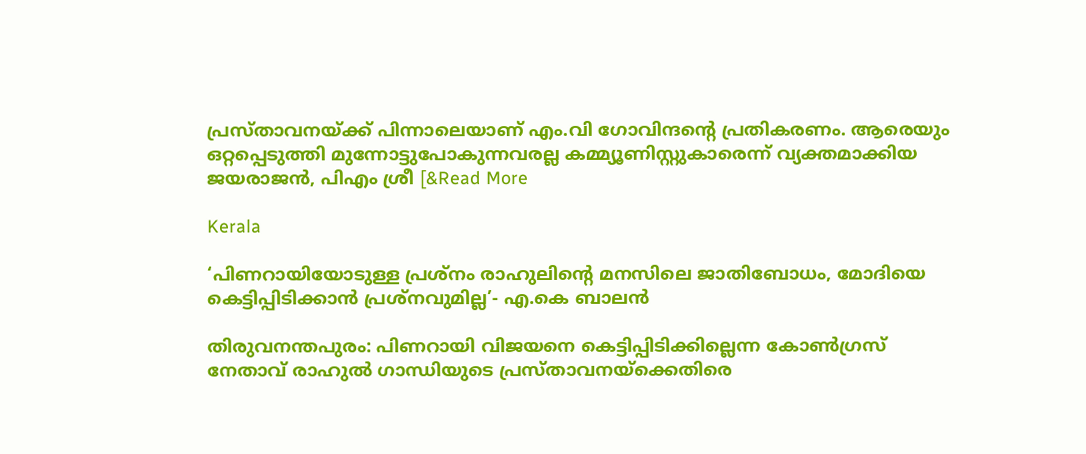പ്രസ്‌താവനയ്ക്ക് പിന്നാലെയാണ് എം.വി ഗോവിന്ദന്റെ പ്രതികരണം. ആരെയും ഒറ്റപ്പെടുത്തി മുന്നോട്ടുപോകുന്നവരല്ല കമ്മ്യൂണിസ്റ്റുകാരെന്ന് വ്യക്തമാക്കിയ ജയരാജൻ, പിഎം ശ്രീ [&Read More

Kerala

‘പിണറായിയോടുള്ള പ്രശ്നം രാഹുലിൻ്റെ മനസിലെ ജാതിബോധം, മോദിയെ കെട്ടിപ്പിടിക്കാൻ പ്രശ്നവുമില്ല’- എ.കെ ബാലൻ

തിരുവനന്തപുരം: പിണറായി വിജയനെ കെട്ടിപ്പിടിക്കില്ലെന്ന കോൺഗ്രസ് നേതാവ് രാഹുൽ ഗാന്ധിയുടെ പ്രസ്താവനയ്ക്കെതിരെ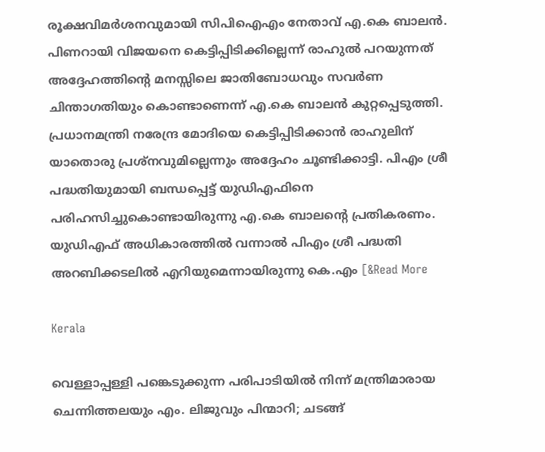രൂക്ഷവിമർശനവുമായി സിപിഐഎം നേതാവ് എ.കെ ബാലൻ. പിണറായി വിജയനെ കെട്ടിപ്പിടിക്കില്ലെന്ന് രാഹുൽ പറയുന്നത് അദ്ദേഹത്തിന്റെ മനസ്സിലെ ജാതിബോധവും സവർണ ചിന്താഗതിയും കൊണ്ടാണെന്ന് എ.കെ ബാലൻ കുറ്റപ്പെടുത്തി. പ്രധാനമന്ത്രി നരേന്ദ്ര മോദിയെ കെട്ടിപ്പിടിക്കാൻ രാഹുലിന് യാതൊരു പ്രശ്നവുമില്ലെന്നും അദ്ദേഹം ചൂണ്ടിക്കാട്ടി. പിഎം ശ്രീ പദ്ധതിയുമായി ബന്ധപ്പെട്ട് യുഡിഎഫിനെ പരിഹസിച്ചുകൊണ്ടായിരുന്നു എ.കെ ബാലന്റെ പ്രതികരണം. യുഡിഎഫ് അധികാരത്തിൽ വന്നാൽ പിഎം ശ്രീ പദ്ധതി അറബിക്കടലിൽ എറിയുമെന്നായിരുന്നു കെ.എം [&Read More

Kerala

വെള്ളാപ്പള്ളി പങ്കെടുക്കുന്ന പരിപാടിയിൽ നിന്ന് മന്ത്രിമാരായ ചെന്നിത്തലയും എം. ലിജുവും പിന്മാറി; ചടങ്ങ്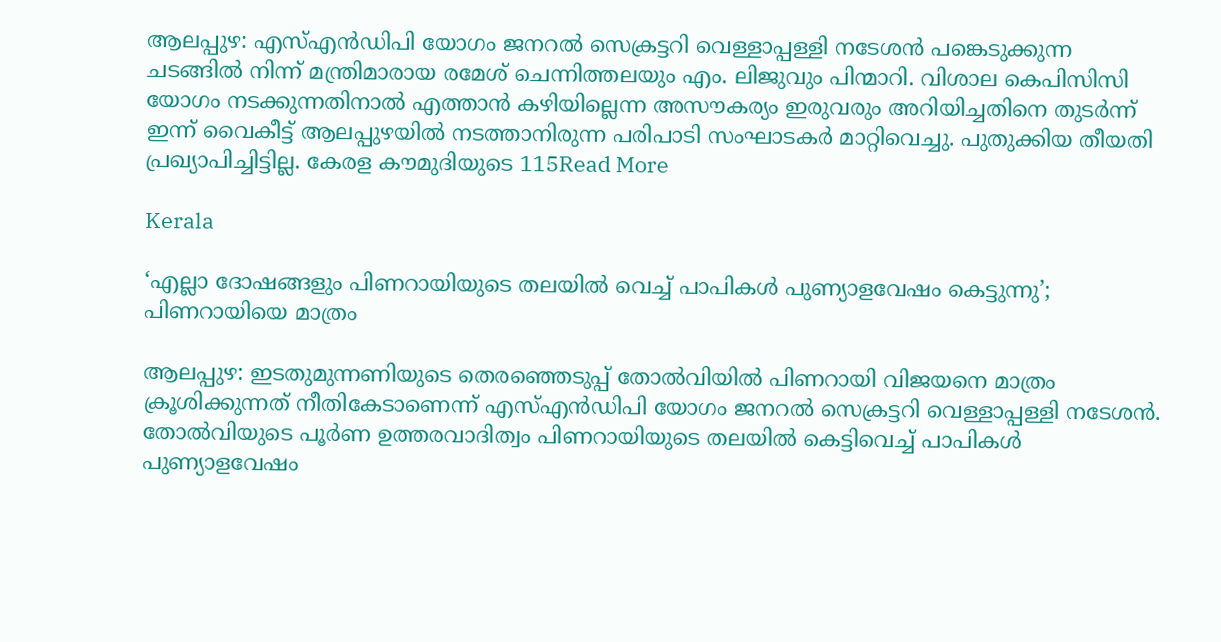ആലപ്പുഴ: എസ്‌എൻഡിപി യോഗം ജനറൽ സെക്രട്ടറി വെള്ളാപ്പള്ളി നടേശൻ പങ്കെടുക്കുന്ന ചടങ്ങിൽ നിന്ന് മന്ത്രിമാരായ രമേശ് ചെന്നിത്തലയും എം. ലിജുവും പിന്മാറി. വിശാല കെപിസിസി യോഗം നടക്കുന്നതിനാൽ എത്താൻ കഴിയില്ലെന്ന അസൗകര്യം ഇരുവരും അറിയിച്ചതിനെ തുടർന്ന് ഇന്ന് വൈകീട്ട് ആലപ്പുഴയിൽ നടത്താനിരുന്ന പരിപാടി സംഘാടകർ മാറ്റിവെച്ചു. പുതുക്കിയ തീയതി പ്രഖ്യാപിച്ചിട്ടില്ല. കേരള കൗമുദിയുടെ 115Read More

Kerala

‘എല്ലാ ദോഷങ്ങളും പിണറായിയുടെ തലയിൽ വെച്ച് പാപികൾ പുണ്യാളവേഷം കെട്ടുന്നു’; പിണറായിയെ മാത്രം

ആലപ്പുഴ: ഇടതുമുന്നണിയുടെ തെരഞ്ഞെടുപ്പ് തോൽവിയിൽ പിണറായി വിജയനെ മാത്രം ക്രൂശിക്കുന്നത് നീതികേടാണെന്ന് എസ്‌എൻഡിപി യോഗം ജനറൽ സെക്രട്ടറി വെള്ളാപ്പള്ളി നടേശൻ. തോൽവിയുടെ പൂർണ ഉത്തരവാദിത്വം പിണറായിയുടെ തലയിൽ കെട്ടിവെച്ച് പാപികൾ പുണ്യാളവേഷം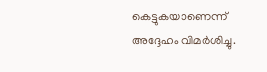കെട്ടുകയാണെന്ന് അദ്ദേഹം വിമർശിച്ചു.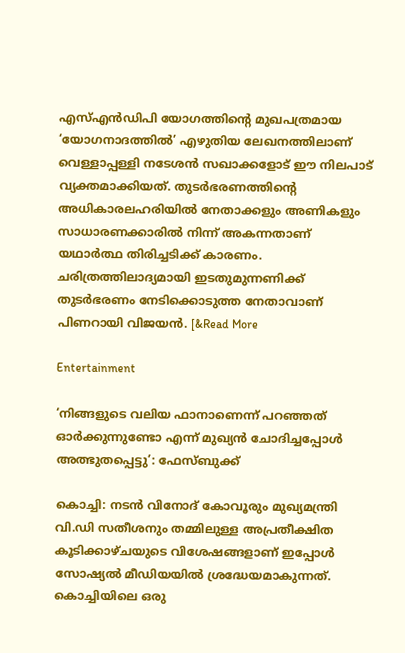എസ്‌എൻഡിപി യോഗത്തിന്റെ മുഖപത്രമായ ‘യോഗനാദത്തിൽ’ എഴുതിയ ലേഖനത്തിലാണ് വെള്ളാപ്പള്ളി നടേശൻ സഖാക്കളോട് ഈ നിലപാട് വ്യക്തമാക്കിയത്. തുടർഭരണത്തിന്റെ അധികാരലഹരിയിൽ നേതാക്കളും അണികളും സാധാരണക്കാരിൽ നിന്ന് അകന്നതാണ് യഥാർത്ഥ തിരിച്ചടിക്ക് കാരണം. ചരിത്രത്തിലാദ്യമായി ഇടതുമുന്നണിക്ക് തുടർഭരണം നേടിക്കൊടുത്ത നേതാവാണ് പിണറായി വിജയൻ. [&Read More

Entertainment

‘നിങ്ങളുടെ വലിയ ഫാനാണെന്ന് പറഞ്ഞത് ഓർക്കുന്നുണ്ടോ എന്ന് മുഖ്യൻ ചോദിച്ചപ്പോൾ അത്ഭുതപ്പെട്ടു’: ഫേസ്ബുക്ക്

കൊച്ചി: നടൻ വിനോദ് കോവൂരും മുഖ്യമന്ത്രി വി.ഡി സതീശനും തമ്മിലുള്ള അപ്രതീക്ഷിത കൂടിക്കാഴ്ചയുടെ വിശേഷങ്ങളാണ് ഇപ്പോൾ സോഷ്യൽ മീഡിയയിൽ ശ്രദ്ധേയമാകുന്നത്. കൊച്ചിയിലെ ഒരു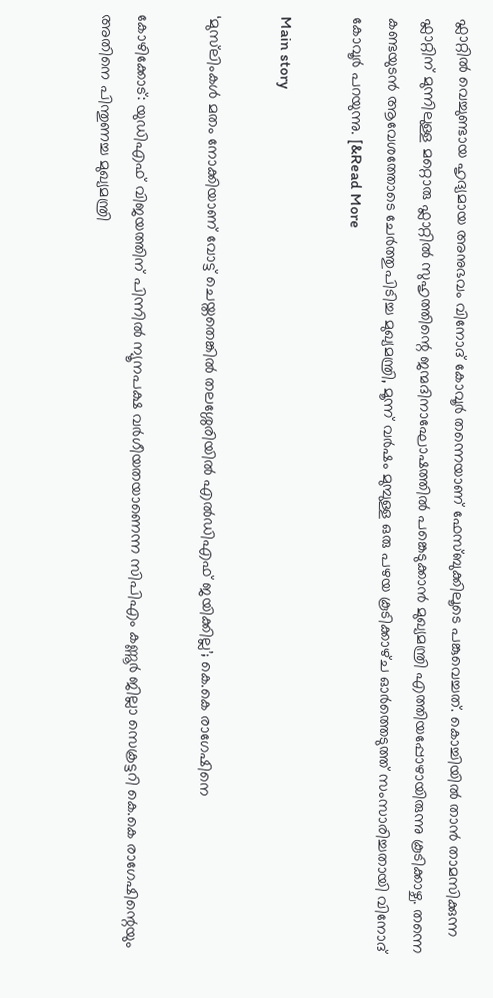ഫ്ലാറ്റിൽ വെച്ചുണ്ടായ ഹൃദ്യമായ അനുഭവം വിനോദ് കോവൂർ തന്നെയാണ് ഫേസ്ബുക്കിലൂടെ പങ്കുവെച്ചത്. കൊച്ചിയിൽ താൻ താമസിക്കുന്ന ഫ്ലാറ്റിന് മുന്നിലുള്ള മറ്റൊരു ഫ്ലാറ്റിൽ സുഹൃത്തിന്റെ ജന്മദിനാഘോഷത്തിൽ പങ്കെടുക്കാൻ മുഖ്യമന്ത്രി എത്തിയപ്പോഴായിരുന്നു കൂടിക്കാഴ്ച. തന്നെ കണ്ടയുടൻ ആവേശത്തോടെ ചേർത്തുപിടിച്ച മുഖ്യമന്ത്രി, മൂന്ന് വർഷം മുമ്പുള്ള ഒരു പഴയ കൂടിക്കാഴ്‌ച ഓർത്തെടുത്ത് സംസാരിച്ചതായി വിനോദ് കോവൂർ പറയുന്നു. [&Read More

Main story

‘മുസ്‌ലിംകൾ മതം നോക്കിയാണ് വോട്ട് ചെയ്തതെങ്കിൽ തലശ്ശേരിയിൽ എൽഡിഎഫ് ജയിക്കില്ല’; കെ.കെ രാഗേഷിനെ

കോഴിക്കോട്: യുഡിഎഫ് വിജയത്തിന് പിന്നിൽ ന്യൂനപക്ഷ വർഗീയതയാണെന്ന സിപിഎം കണ്ണൂർ ജില്ലാ സെക്രട്ടറി കെ.കെ രാഗേഷിന്റെയും അതിനെ പിന്തുണച്ച മുഖ്യമന്ത്രി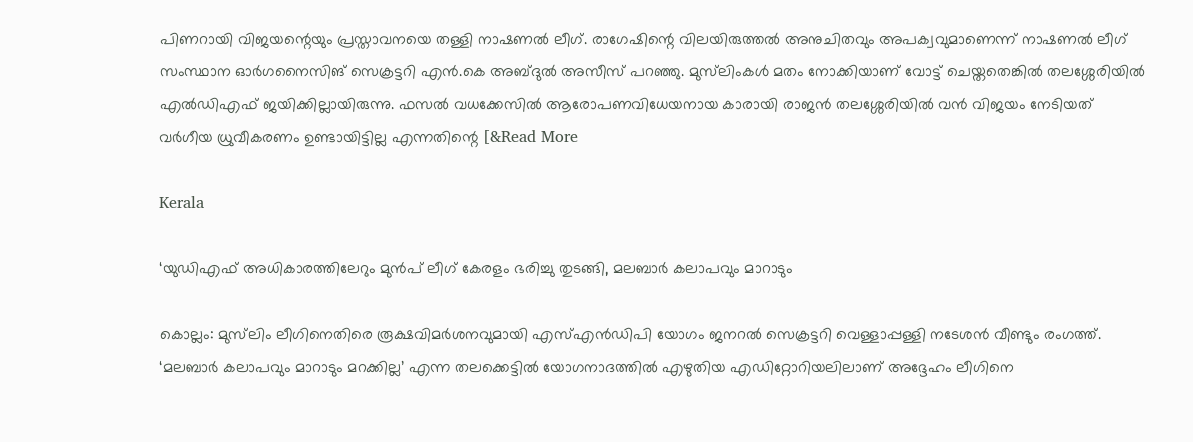പിണറായി വിജയന്റെയും പ്രസ്താവനയെ തള്ളി നാഷണൽ ലീഗ്. രാഗേഷിന്റെ വിലയിരുത്തൽ അനുചിതവും അപക്വവുമാണെന്ന് നാഷണൽ ലീഗ് സംസ്ഥാന ഓർഗനൈസിങ് സെക്രട്ടറി എൻ.കെ അബ്ദുൽ അസീസ് പറഞ്ഞു. മുസ്‌ലിംകൾ മതം നോക്കിയാണ് വോട്ട് ചെയ്തതെങ്കിൽ തലശ്ശേരിയിൽ എൽഡിഎഫ് ജയിക്കില്ലായിരുന്നു. ഫസൽ വധക്കേസിൽ ആരോപണവിധേയനായ കാരായി രാജൻ തലശ്ശേരിയിൽ വൻ വിജയം നേടിയത് വർഗീയ ധ്രുവീകരണം ഉണ്ടായിട്ടില്ല എന്നതിന്റെ [&Read More

Kerala

‘യുഡിഎഫ് അധികാരത്തിലേറും മുൻപ് ലീഗ് കേരളം ഭരിച്ചു തുടങ്ങി, മലബാർ കലാപവും മാറാടും

കൊല്ലം: മുസ്‌ലിം ലീഗിനെതിരെ രൂക്ഷവിമർശനവുമായി എസ്എൻഡിപി യോഗം ജനറൽ സെക്രട്ടറി വെള്ളാപ്പള്ളി നടേശൻ വീണ്ടും രംഗത്ത്. ‘മലബാർ കലാപവും മാറാടും മറക്കില്ല’ എന്ന തലക്കെട്ടിൽ യോഗനാദത്തിൽ എഴുതിയ എഡിറ്റോറിയലിലാണ് അദ്ദേഹം ലീഗിനെ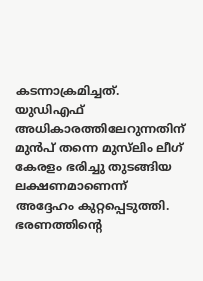കടന്നാക്രമിച്ചത്. യുഡിഎഫ് അധികാരത്തിലേറുന്നതിന് മുൻപ് തന്നെ മുസ്‌ലിം ലീഗ് കേരളം ഭരിച്ചു തുടങ്ങിയ ലക്ഷണമാണെന്ന് അദ്ദേഹം കുറ്റപ്പെടുത്തി. ഭരണത്തിന്റെ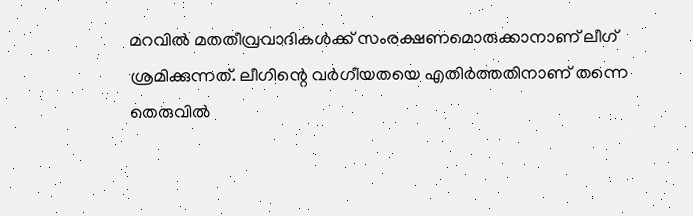മറവിൽ മതതീവ്രവാദികൾക്ക് സംരക്ഷണമൊരുക്കാനാണ് ലീഗ് ശ്രമിക്കുന്നത്. ലീഗിന്റെ വർഗീയതയെ എതിർത്തതിനാണ് തന്നെ തെരുവിൽ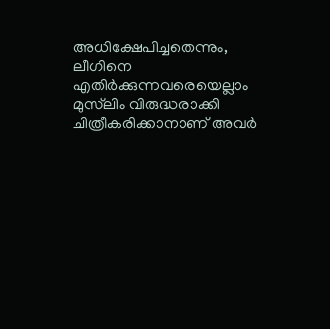അധിക്ഷേപിച്ചതെന്നും, ലീഗിനെ എതിർക്കുന്നവരെയെല്ലാം മുസ്‌ലിം വിരുദ്ധരാക്കി ചിത്രീകരിക്കാനാണ് അവർ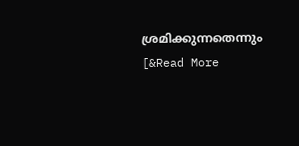ശ്രമിക്കുന്നതെന്നും [&Read More